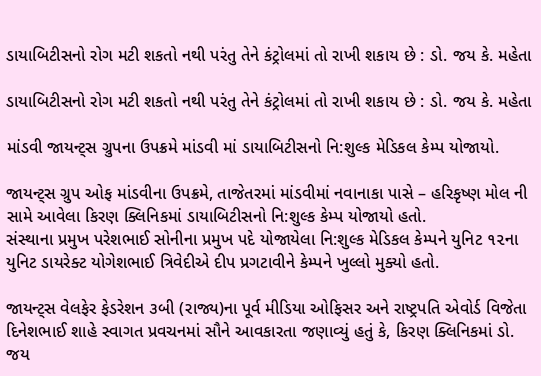ડાયાબિટીસનો રોગ મટી શકતો નથી પરંતુ તેને કંટ્રોલમાં તો રાખી શકાય છે : ડો. જય કે. મહેતા

ડાયાબિટીસનો રોગ મટી શકતો નથી પરંતુ તેને કંટ્રોલમાં તો રાખી શકાય છે : ડો. જય કે. મહેતા

માંડવી જાયન્ટ્સ ગ્રુપના ઉપક્રમે માંડવી માં ડાયાબિટીસનો નિ:શુલ્ક મેડિકલ કેમ્પ યોજાયો.

જાયન્ટ્સ ગ્રુપ ઓફ માંડવીના ઉપક્રમે, તાજેતરમાં માંડવીમાં નવાનાકા પાસે – હરિકૃષ્ણ મોલ ની સામે આવેલા કિરણ ક્લિનિકમાં ડાયાબિટીસનો નિ:શુલ્ક કેમ્પ યોજાયો હતો.
સંસ્થાના પ્રમુખ પરેશભાઈ સોનીના પ્રમુખ પદે યોજાયેલા નિ:શુલ્ક મેડિકલ કેમ્પને યુનિટ ૧૨ના યુનિટ ડાયરેક્ટ યોગેશભાઈ ત્રિવેદીએ દીપ પ્રગટાવીને કેમ્પને ખુલ્લો મુક્યો હતો.

જાયન્ટ્સ વેલફેર ફેડરેશન ૩બી (રાજ્ય)ના પૂર્વ મીડિયા ઓફિસર અને રાષ્ટ્રપતિ એવોર્ડ વિજેતા દિનેશભાઈ શાહે સ્વાગત પ્રવચનમાં સૌને આવકારતા જણાવ્યું હતું કે, કિરણ ક્લિનિકમાં ડો. જય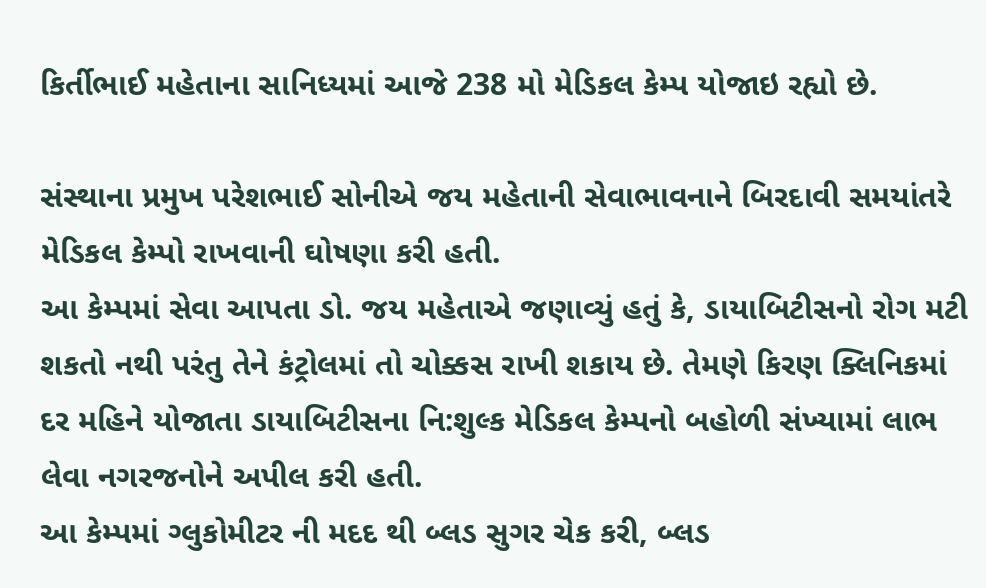કિર્તીભાઈ મહેતાના સાનિધ્યમાં આજે 238 મો મેડિકલ કેમ્પ યોજાઇ રહ્યો છે.

સંસ્થાના પ્રમુખ પરેશભાઈ સોનીએ જય મહેતાની સેવાભાવનાને બિરદાવી સમયાંતરે મેડિકલ કેમ્પો રાખવાની ઘોષણા કરી હતી.
આ કેમ્પમાં સેવા આપતા ડો. જય મહેતાએ જણાવ્યું હતું કે, ડાયાબિટીસનો રોગ મટી શકતો નથી પરંતુ તેને કંટ્રોલમાં તો ચોક્કસ રાખી શકાય છે. તેમણે કિરણ ક્લિનિકમાં દર મહિને યોજાતા ડાયાબિટીસના નિ:શુલ્ક મેડિકલ કેમ્પનો બહોળી સંખ્યામાં લાભ લેવા નગરજનોને અપીલ કરી હતી.
આ કેમ્પમાં ગ્લુકોમીટર ની મદદ થી બ્લડ સુગર ચેક કરી, બ્લડ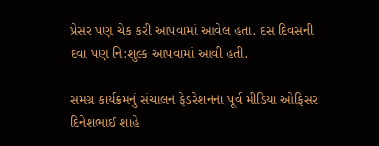પ્રેસર પણ ચેક કરી આપવામાં આવેલ હતા. દસ દિવસની દવા પણ નિ:શુલ્ક આપવામાં આવી હતી.

સમગ્ર કાર્યક્રમનું સંચાલન ફેડરેશનના પૂર્વ મીડિયા ઓફિસર દિનેશભાઈ શાહે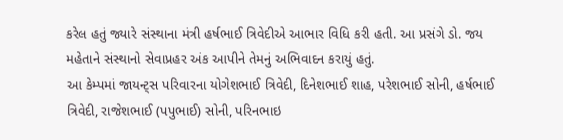કરેલ હતું જ્યારે સંસ્થાના મંત્રી હર્ષભાઈ ત્રિવેદીએ આભાર વિધિ કરી હતી. આ પ્રસંગે ડો. જય મહેતાને સંસ્થાનો સેવાપ્રહર અંક આપીને તેમનું અભિવાદન કરાયું હતું.
આ કેમ્પમાં જાયન્ટ્સ પરિવારના યોગેશભાઈ ત્રિવેદી, દિનેશભાઈ શાહ, પરેશભાઈ સોની, હર્ષભાઈ ત્રિવેદી, રાજેશભાઈ (પપુભાઈ) સોની, પરિનભાઇ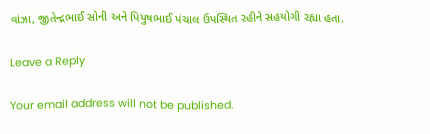વાંઝા, જીતેન્દ્રભાઈ સોની અને પિયુષભાઈ પંચાલ ઉપસ્થિત રહીને સહયોગી રહ્યા હતા.

Leave a Reply

Your email address will not be published.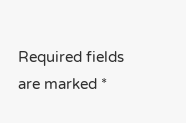Required fields are marked *